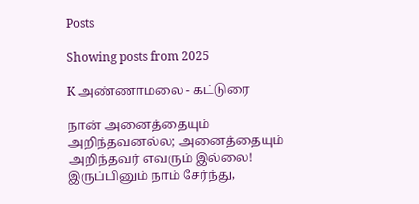Posts

Showing posts from 2025

K அண்ணாமலை - கட்டுரை

நான் அனைத்தையும் அறிந்தவனல்ல; அனைத்தையும் அறிந்தவர் எவரும் இல்லை! இருப்பினும் நாம் சேர்ந்து,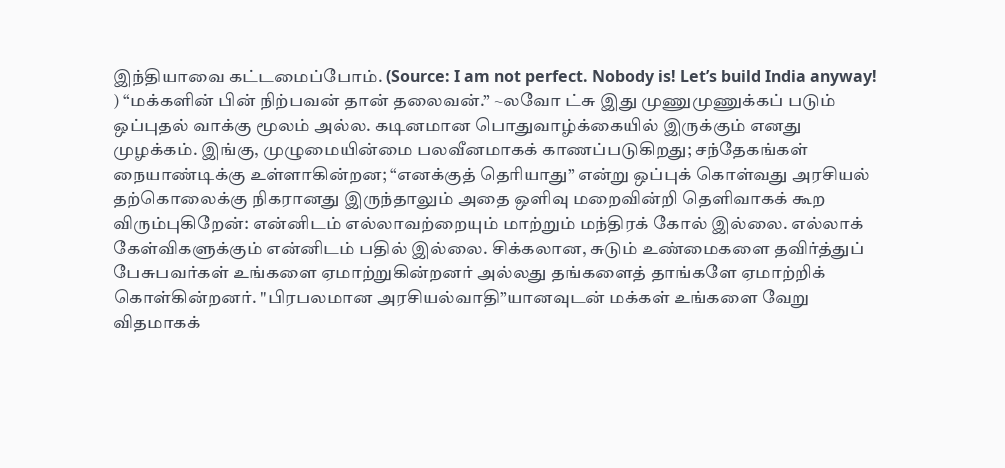இந்தியாவை கட்டமைப்போம். (Source: I am not perfect. Nobody is! Let’s build India anyway! ) “மக்களின் பின் நிற்பவன் தான் தலைவன்.” ~லவோ ட்சு இது முணுமுணுக்கப் படும் ஒப்புதல் வாக்கு மூலம் அல்ல. கடினமான பொதுவாழ்க்கையில் இருக்கும் எனது முழக்கம். இங்கு, முழுமையின்மை பலவீனமாகக் காணப்படுகிறது; சந்தேகங்கள் நையாண்டிக்கு உள்ளாகின்றன; “எனக்குத் தெரியாது” என்று ஒப்புக் கொள்வது அரசியல் தற்கொலைக்கு நிகரானது இருந்தாலும் அதை ஒளிவு மறைவின்றி தெளிவாகக் கூற விரும்புகிறேன்: என்னிடம் எல்லாவற்றையும் மாற்றும் மந்திரக் கோல் இல்லை. எல்லாக் கேள்விகளுக்கும் என்னிடம் பதில் இல்லை. சிக்கலான, சுடும் உண்மைகளை தவிர்த்துப் பேசுபவர்கள் உங்களை ஏமாற்றுகின்றனர் அல்லது தங்களைத் தாங்களே ஏமாற்றிக் கொள்கின்றனர். "பிரபலமான அரசியல்வாதி”யானவுடன் மக்கள் உங்களை வேறு விதமாகக்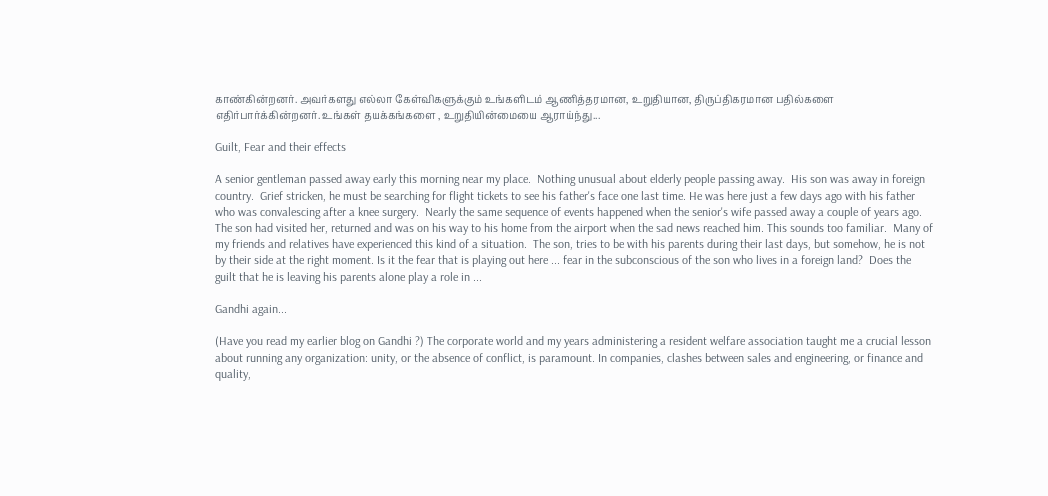காண்கின்றனர். அவர்களது எல்லா கேள்விகளுக்கும் உங்களிடம் ஆணித்தரமான, உறுதியான, திருப்திகரமான பதில்களை எதிர்பார்க்கின்றனர். உங்கள் தயக்கங்களை , உறுதியின்மையை ஆராய்ந்து...

Guilt, Fear and their effects

A senior gentleman passed away early this morning near my place.  Nothing unusual about elderly people passing away.  His son was away in foreign country.  Grief stricken, he must be searching for flight tickets to see his father's face one last time. He was here just a few days ago with his father who was convalescing after a knee surgery.  Nearly the same sequence of events happened when the senior's wife passed away a couple of years ago.  The son had visited her, returned and was on his way to his home from the airport when the sad news reached him. This sounds too familiar.  Many of my friends and relatives have experienced this kind of a situation.  The son, tries to be with his parents during their last days, but somehow, he is not by their side at the right moment. Is it the fear that is playing out here ... fear in the subconscious of the son who lives in a foreign land?  Does the guilt that he is leaving his parents alone play a role in ...

Gandhi again...

(Have you read my earlier blog on Gandhi ?) The corporate world and my years administering a resident welfare association taught me a crucial lesson about running any organization: unity, or the absence of conflict, is paramount. In companies, clashes between sales and engineering, or finance and quality,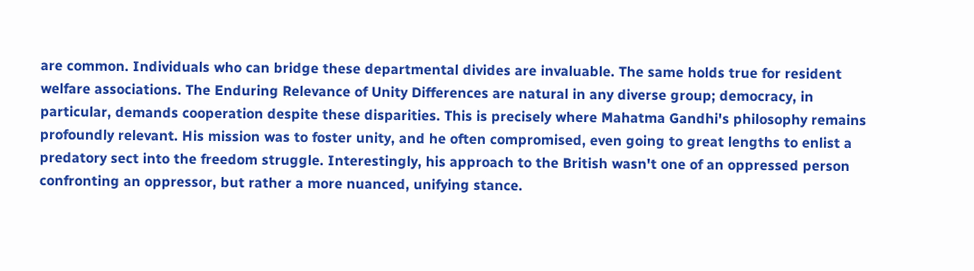are common. Individuals who can bridge these departmental divides are invaluable. The same holds true for resident welfare associations. The Enduring Relevance of Unity Differences are natural in any diverse group; democracy, in particular, demands cooperation despite these disparities. This is precisely where Mahatma Gandhi's philosophy remains profoundly relevant. His mission was to foster unity, and he often compromised, even going to great lengths to enlist a predatory sect into the freedom struggle. Interestingly, his approach to the British wasn't one of an oppressed person confronting an oppressor, but rather a more nuanced, unifying stance.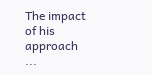The impact of his approach ...